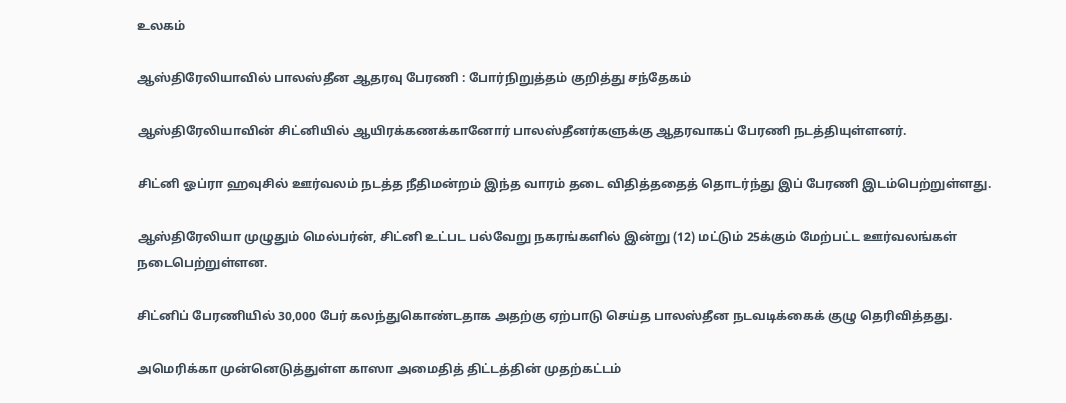உலகம்

ஆஸ்திரேலியாவில் பாலஸ்தீன ஆதரவு பேரணி : போர்நிறுத்தம் குறித்து சந்தேகம்

ஆஸ்திரேலியாவின் சிட்னியில் ஆயிரக்கணக்கானோர் பாலஸ்தீனர்களுக்கு ஆதரவாகப் பேரணி நடத்தியுள்ளனர்.

சிட்னி ஓப்ரா ஹவுசில் ஊர்வலம் நடத்த நீதிமன்றம் இந்த வாரம் தடை விதித்ததைத் தொடர்ந்து இப் பேரணி இடம்பெற்றுள்ளது.

ஆஸ்திரேலியா முழுதும் மெல்பர்ன், சிட்னி உட்பட பல்வேறு நகரங்களில் இன்று (12) மட்டும் 25க்கும் மேற்பட்ட ஊர்வலங்கள் நடைபெற்றுள்ளன.

சிட்னிப் பேரணியில் 30,000 பேர் கலந்துகொண்டதாக அதற்கு ஏற்பாடு செய்த பாலஸ்தீன நடவடிக்கைக் குழு தெரிவித்தது.

அமெரிக்கா முன்னெடுத்துள்ள காஸா அமைதித் திட்டத்தின் முதற்கட்டம்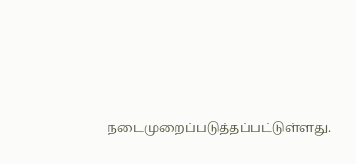நடைமுறைப்படுத்தப்பட்டுள்ளது.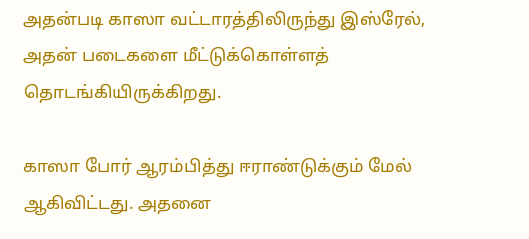அதன்படி காஸா வட்டாரத்திலிருந்து இஸ்ரேல், அதன் படைகளை மீட்டுக்கொள்ளத் தொடங்கியிருக்கிறது.

காஸா போர் ஆரம்பித்து ஈராண்டுக்கும் மேல் ஆகிவிட்டது. அதனை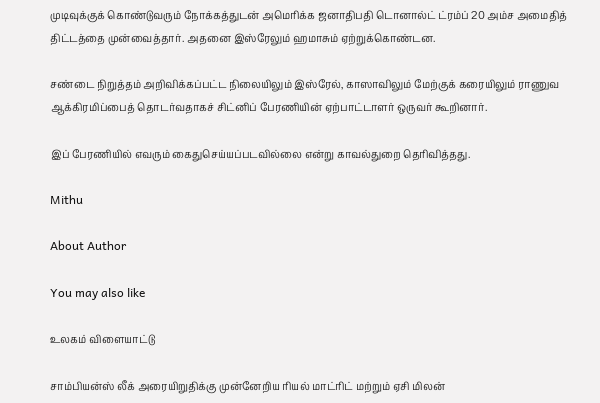முடிவுக்குக் கொண்டுவரும் நோக்கத்துடன் அமெரிக்க ஜனாதிபதி டொனால்ட் ட்ரம்ப் 20 அம்ச அமைதித் திட்டத்தை முன்வைத்தார். அதனை இஸ்ரேலும் ஹமாசும் ஏற்றுக்கொண்டன.

சண்டை நிறுத்தம் அறிவிக்கப்பட்ட நிலையிலும் இஸ்ரேல், காஸாவிலும் மேற்குக் கரையிலும் ராணுவ ஆக்கிரமிப்பைத் தொடர்வதாகச் சிட்னிப் பேரணியின் ஏற்பாட்டாளர் ஒருவர் கூறினார்.

இப் பேரணியில் எவரும் கைதுசெய்யப்படவில்லை என்று காவல்துறை தெரிவித்தது.

Mithu

About Author

You may also like

உலகம் விளையாட்டு

சாம்பியன்ஸ் லீக் அரையிறுதிக்கு முன்னேறிய ரியல் மாட்ரிட் மற்றும் ஏசி மிலன்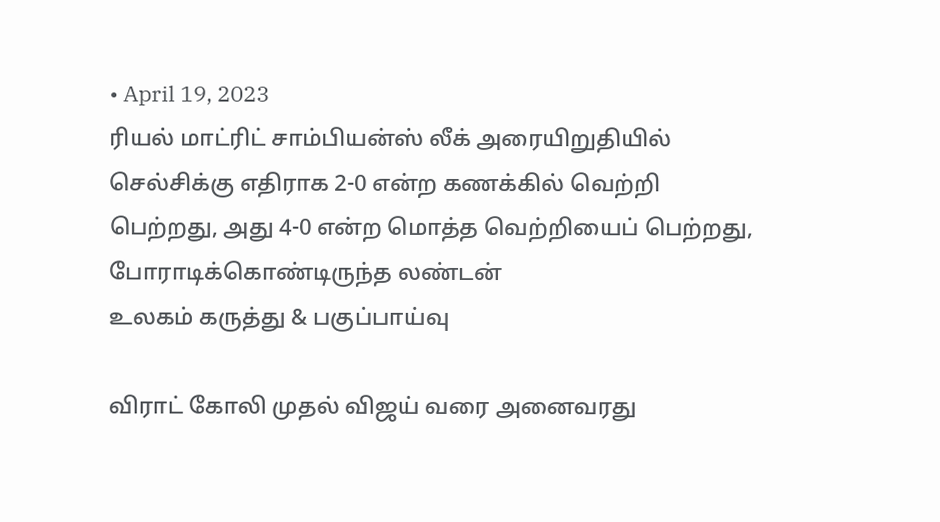• April 19, 2023
ரியல் மாட்ரிட் சாம்பியன்ஸ் லீக் அரையிறுதியில் செல்சிக்கு எதிராக 2-0 என்ற கணக்கில் வெற்றி பெற்றது, அது 4-0 என்ற மொத்த வெற்றியைப் பெற்றது, போராடிக்கொண்டிருந்த லண்டன்
உலகம் கருத்து & பகுப்பாய்வு

விராட் கோலி முதல் விஜய் வரை அனைவரது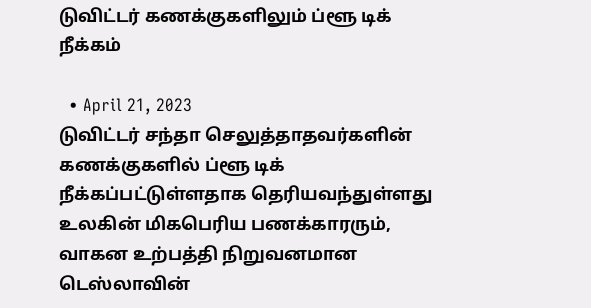டுவிட்டர் கணக்குகளிலும் ப்ளூ டிக் நீக்கம்

  • April 21, 2023
டுவிட்டர் சந்தா செலுத்தாதவர்களின் கணக்குகளில் ப்ளூ டிக் நீக்கப்பட்டுள்ளதாக தெரியவந்துள்ளது உலகின் மிகபெரிய பணக்காரரும், வாகன உற்பத்தி நிறுவனமான டெஸ்லாவின்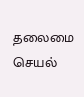தலைமை செயல்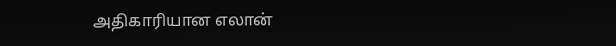அதிகாரியான எலான்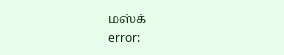மஸ்க்
error: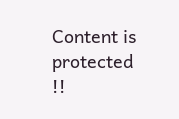Content is protected !!